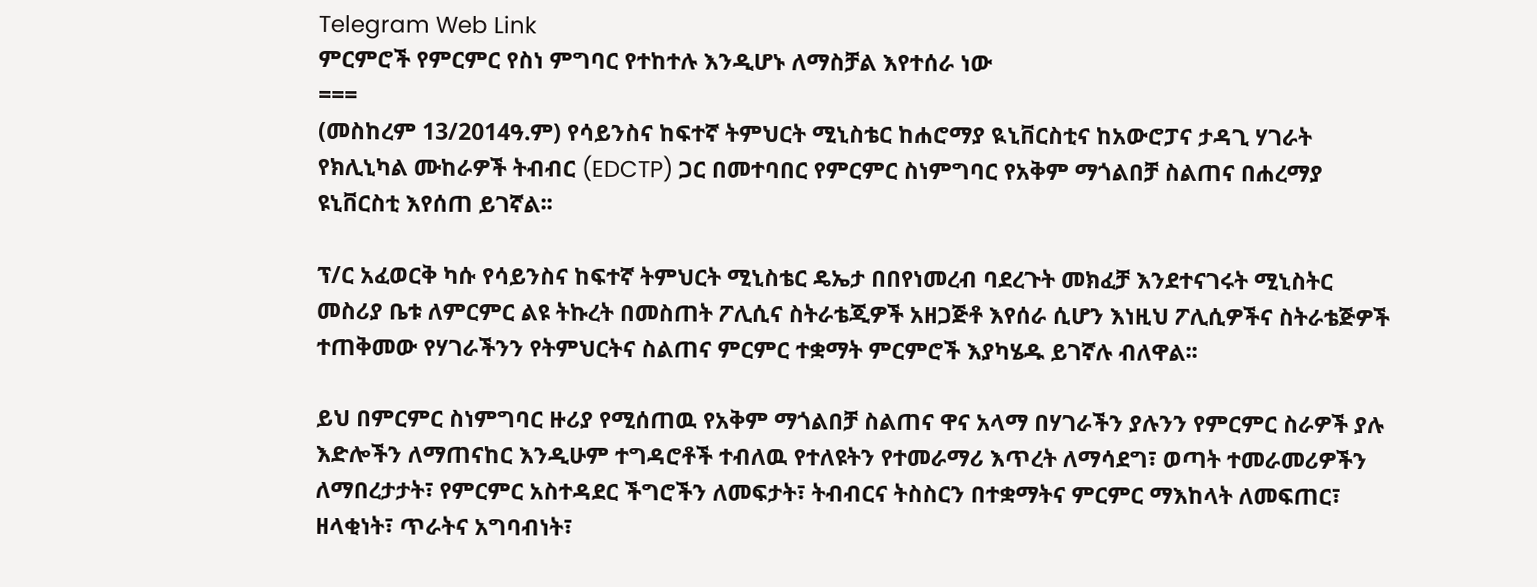Telegram Web Link
ምርምሮች የምርምር የስነ ምግባር የተከተሉ እንዲሆኑ ለማስቻል እየተሰራ ነው
===
(መስከረም 13/2014ዓ.ም) የሳይንስና ከፍተኛ ትምህርት ሚኒስቴር ከሐሮማያ ዪኒቨርስቲና ከአውሮፓና ታዳጊ ሃገራት የክሊኒካል ሙከራዎች ትብብር (EDCTP) ጋር በመተባበር የምርምር ስነምግባር የአቅም ማጎልበቻ ስልጠና በሐረማያ ዩኒቨርስቲ እየሰጠ ይገኛል፡፡

ፕ/ር አፈወርቅ ካሱ የሳይንስና ከፍተኛ ትምህርት ሚኒስቴር ዴኤታ በበየነመረብ ባደረጉት መክፈቻ እንደተናገሩት ሚኒስትር መስሪያ ቤቱ ለምርምር ልዩ ትኩረት በመስጠት ፖሊሲና ስትራቴጂዎች አዘጋጅቶ እየሰራ ሲሆን እነዚህ ፖሊሲዎችና ስትራቴጅዎች ተጠቅመው የሃገራችንን የትምህርትና ስልጠና ምርምር ተቋማት ምርምሮች እያካሄዱ ይገኛሉ ብለዋል፡፡

ይህ በምርምር ስነምግባር ዙሪያ የሚሰጠዉ የአቅም ማጎልበቻ ስልጠና ዋና አላማ በሃገራችን ያሉንን የምርምር ስራዎች ያሉ እድሎችን ለማጠናከር እንዲሁም ተግዳሮቶች ተብለዉ የተለዩትን የተመራማሪ እጥረት ለማሳደግ፣ ወጣት ተመራመሪዎችን ለማበረታታት፣ የምርምር አስተዳደር ችግሮችን ለመፍታት፣ ትብብርና ትስስርን በተቋማትና ምርምር ማእከላት ለመፍጠር፣ ዘላቂነት፣ ጥራትና አግባብነት፣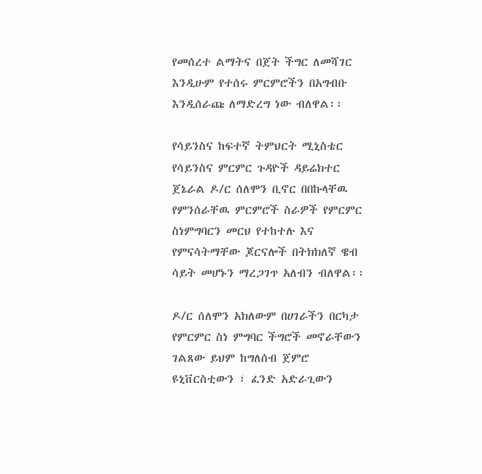የመሰረተ ልማትና በጀት ችግር ለመሻገር እንዲሁም የተሰሩ ምርምሮችን በአግብቡ እንዲሰራጩ ለማድረግ ነው ብለዋል፡፡

የሳይንስና ከፍተኛ ትምህርት ሚኒስቴር የሳይንስና ምርምር ጉዳዮች ዳይሬክተር ጀኔራል ዶ/ር ሰለሞን ቢኖር በበኩላቸዉ የምንሰራቸዉ ምርምሮች ስራዎች የምርምር ስነምግባርን መርህ የተከተሉ እና የምናሳትማቸው ጆርናሎች በትክክለኛ ዌብ ሳይት መሆኑን ማረጋገጥ አለብን ብለዋል፡፡

ዶ/ር ሰለሞን አክለውም በሀገራችን በርካታ የምርምር ስነ ምግባር ችግሮች መኖራቸውን ገልጸው ይህም ከግለሰብ ጀምሮ ዩኒቨርስቲውን ፣ ፈንድ አድራጊውን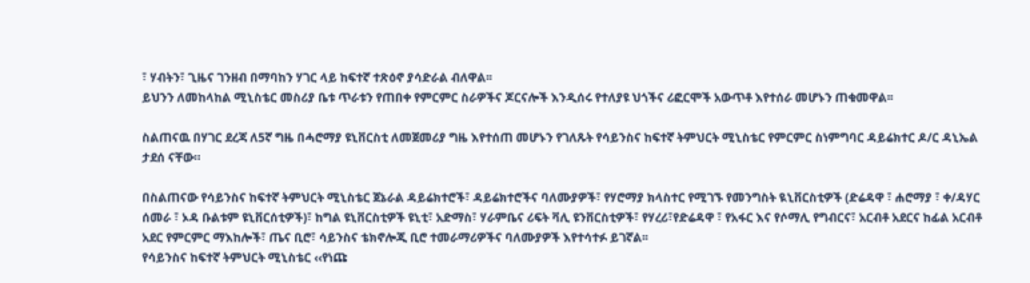፣ ሃብትን፣ ጊዜና ገንዘብ በማባከን ሃገር ላይ ከፍተኛ ተጽዕኖ ያሳድራል ብለዋል፡፡
ይህንን ለመከላከል ሚኒስቴር መስሪያ ቤቱ ጥራቱን የጠበቀ የምርምር ስራዎችና ጆርናሎች እንዲሰሩ የተለያዩ ህጎችና ሪፎርሞች አውጥቶ እየተሰራ መሆኑን ጠቁመዋል፡፡

ስልጠናዉ በሃገር ደረጃ ለ5ኛ ግዜ በሓሮማያ ዩኒቨርስቲ ለመጀመሪያ ግዜ እየተሰጠ መሆኑን የገለጹት የሳይንስና ከፍተኛ ትምህርት ሚኒስቴር የምርምር ስነምግባር ዳይሬክተር ዶ/ር ዳኒኤል ታደሰ ናቸው።

በስልጠናው የሳይንስና ከፍተኛ ትምህርት ሚኒስቴር ጀኔራል ዳይሬክተሮች፣ ዳይሬክተሮችና ባለሙያዎች፣ የሃሮማያ ክላስተር የሚገኙ የመንግስት ዪኒቨርስቲዎች (ድሬዳዋ ፣ ሐሮማያ ፣ ቀ/ዳሃር ሰመራ ፣ ኦዳ ቡልቱም ዩኒቨርሰቲዎች)፣ ከግል ዩኒቨርስቲዎች ዩኒቲ፣ አድማስ፣ ሃራምቤና ሪፍት ቫሊ ዩንቨርስቲዎች፣ የሃረሪ፣የድሬዳዋ ፣ የአፋር እና የሶማሊ የግብርና፣ አርብቶ አደርና ከፊል አርብቶ አደር የምርምር ማእከሎች፣ ጤና ቢሮ፣ ሳይንስና ቴክኖሎጂ ቢሮ ተመራማሪዎችና ባለሙያዎች እየተሳተፉ ይገኛል፡፡
የሳይንስና ከፍተኛ ትምህርት ሚኒስቴር ‹‹የነጩ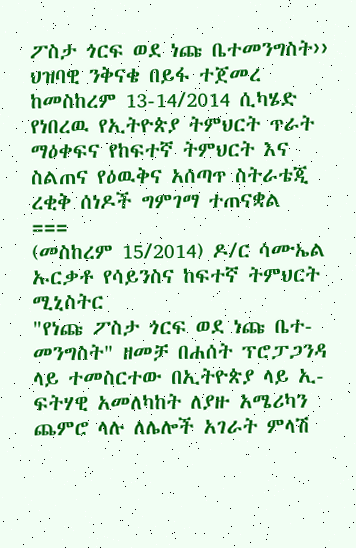ፖስታ ጎርፍ ወደ ነጩ ቤተመንግስት›› ህዝባዊ ንቅናቄ በይፋ ተጀመረ
ከመስከረም 13-14/2014 ሲካሄድ የነበረዉ የኢትዮጵያ ትምህርት ጥራት ማዕቀፍና የከፍተኛ ትምህርት እና ስልጠና የዕዉቅና አሰጣጥ ስትራቴጂ ረቂቅ ሰነዶች ግምገማ ተጠናቋል
===
(መስከረም 15/2014) ዶ/ር ሳሙኤል ኡርቃቶ የሳይንስና ከፍተኛ ትምህርት ሚኒስትር
"የነጩ ፖስታ ጎርፍ ወደ ነጩ ቤተ-መንግስት" ዘመቻ በሐሰት ፕሮፓጋንዳ ላይ ተመስርተው በኢትዮጵያ ላይ ኢ-ፍትሃዊ አመለካከት ለያዙ አሜሪካን ጨምሮ ላሉ ለሌሎች አገራት ምላሽ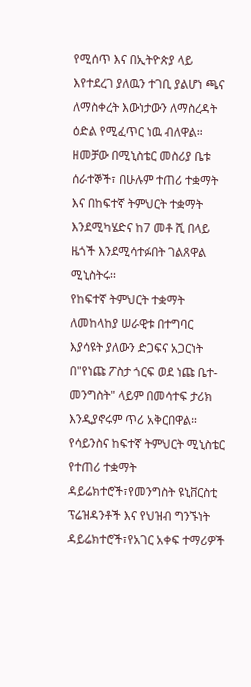የሚሰጥ እና በኢትዮጵያ ላይ እየተደረገ ያለዉን ተገቢ ያልሆነ ጫና ለማስቀረት እውነታውን ለማስረዳት ዕድል የሚፈጥር ነዉ ብለዋል።
ዘመቻው በሚኒስቴር መስሪያ ቤቱ ሰራተኞች፣ በሁሉም ተጠሪ ተቋማት እና በከፍተኛ ትምህርት ተቋማት እንደሚካሄድና ከ7 መቶ ሺ በላይ ዜጎች እንደሚሳተፉበት ገልጸዋል ሚኒስትሩ፡፡
የከፍተኛ ትምህርት ተቋማት ለመከላከያ ሠራዊቱ በተግባር እያሳዩት ያለውን ድጋፍና አጋርነት በ"የነጩ ፖስታ ጎርፍ ወደ ነጩ ቤተ-መንግስት" ላይም በመሳተፍ ታሪክ እንዲያኖሩም ጥሪ አቅርበዋል።
የሳይንስና ከፍተኛ ትምህርት ሚኒስቴር የተጠሪ ተቋማት ዳይሬክተሮች፣የመንግስት ዩኒቨርስቲ ፕሬዝዳንቶች እና የህዝብ ግንኙነት ዳይሬክተሮች፣የአገር አቀፍ ተማሪዎች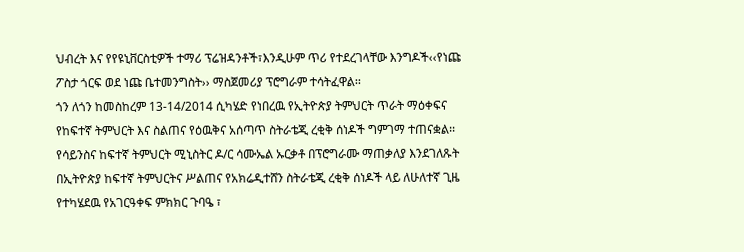ህብረት እና የየዩኒቨርስቲዎች ተማሪ ፕሬዝዳንቶች፣እንዲሁም ጥሪ የተደረገላቸው እንግዶች‹‹የነጩ ፖስታ ጎርፍ ወደ ነጩ ቤተመንግስት›› ማስጀመሪያ ፕሮግራም ተሳትፈዋል፡፡
ጎን ለጎን ከመስከረም 13-14/2014 ሲካሄድ የነበረዉ የኢትዮጵያ ትምህርት ጥራት ማዕቀፍና የከፍተኛ ትምህርት እና ስልጠና የዕዉቅና አሰጣጥ ስትራቴጂ ረቂቅ ሰነዶች ግምገማ ተጠናቋል፡፡
የሳይንስና ከፍተኛ ትምህርት ሚኒስትር ዶ/ር ሳሙኤል ኡርቃቶ በፕሮግራሙ ማጠቃለያ እንደገለጹት በኢትዮጵያ ከፍተኛ ትምህርትና ሥልጠና የአክሬዲተሸን ስትራቴጂ ረቂቅ ሰነዶች ላይ ለሁለተኛ ጊዜ የተካሄደዉ የአገርዓቀፍ ምክክር ጉባዔ ፣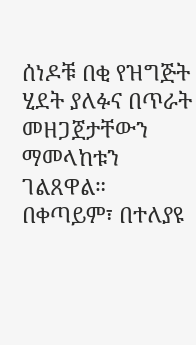ሰነዶቹ በቂ የዝግጅት ሂደት ያለፉና በጥራት መዘጋጀታቸውን ማመላከቱን ገልጸዋል።
በቀጣይም፣ በተለያዩ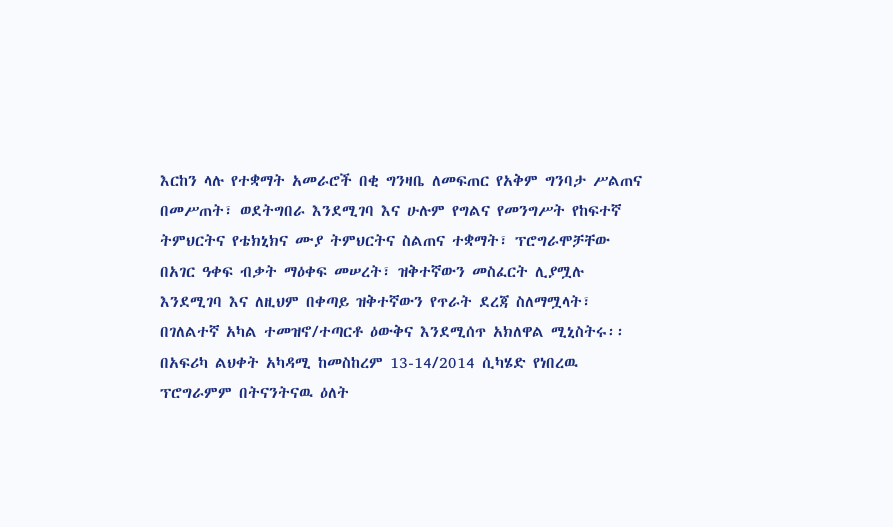እርከን ላሉ የተቋማት አመራሮች በቂ ግንዛቤ ለመፍጠር የአቅም ግንባታ ሥልጠና በመሥጠት፣ ወደትግበራ እንደሚገባ እና ሁሉም የግልና የመንግሥት የከፍተኛ ትምህርትና የቴክኒክና ሙያ ትምህርትና ስልጠና ተቋማት፣ ፕሮግራሞቻቸው በአገር ዓቀፍ ብቃት ማዕቀፍ መሠረት፣ ዝቅተኛውን መስፈርት ሊያሟሉ እንደሚገባ እና ለዚህም በቀጣይ ዝቅተኛውን የጥራት ደረጃ ስለማሟላት፣ በገለልተኛ አካል ተመዝኖ/ተጣርቶ ዕውቅና እንደሚሰጥ አክለዋል ሚኒስትሩ፡፡
በአፍሪካ ልህቀት አካዳሚ ከመስከረም 13-14/2014 ሲካሄድ የነበረዉ ፕሮግራምም በትናንትናዉ ዕለት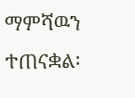ማምሻዉን ተጠናቋል፡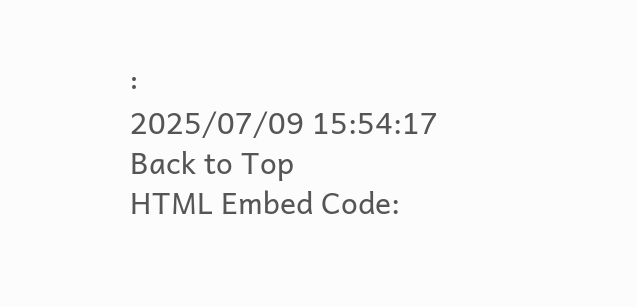፡
2025/07/09 15:54:17
Back to Top
HTML Embed Code: